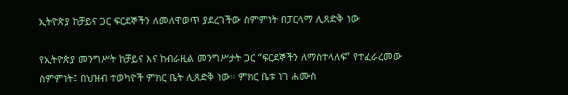ኢትዮጵያ ከቻይና ጋር ፍርደኞችን ለመለዋወጥ ያደረገችው ስምምነት በፓርላማ ሊጸድቅ ነው

የኢትዮጵያ መንግሥት ከቻይና እና ከብራዚል መንግሥታት ጋር “ፍርደኞችን ለማስተላለፍ” የተፈራረመው ስምምነት፤ በህዝብ ተወካዮች ምክር ቤት ሊጸድቅ ነው። ምክር ቤቱ ነገ ሐሙስ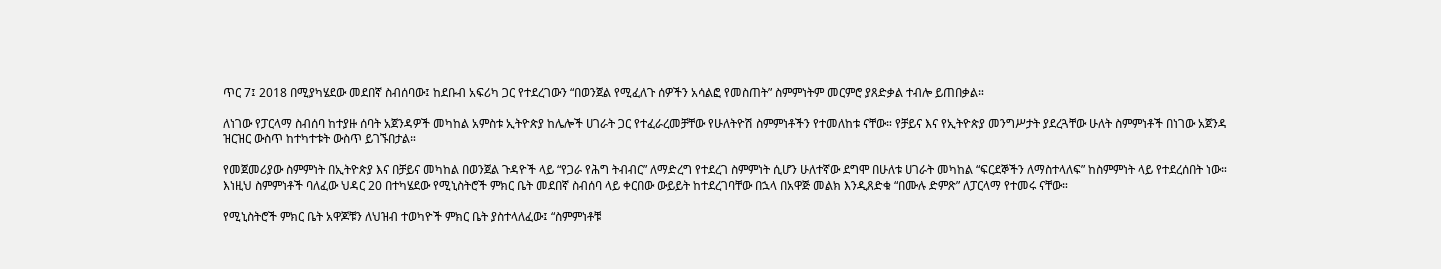ጥር 7፤ 2018 በሚያካሄደው መደበኛ ስብሰባው፤ ከደቡብ አፍሪካ ጋር የተደረገውን “በወንጀል የሚፈለጉ ሰዎችን አሳልፎ የመስጠት” ስምምነትም መርምሮ ያጸድቃል ተብሎ ይጠበቃል።

ለነገው የፓርላማ ስብሰባ ከተያዙ ሰባት አጀንዳዎች መካከል አምስቱ ኢትዮጵያ ከሌሎች ሀገራት ጋር የተፈራረመቻቸው የሁለትዮሽ ስምምነቶችን የተመለከቱ ናቸው። የቻይና እና የኢትዮጵያ መንግሥታት ያደረጓቸው ሁለት ስምምነቶች በነገው አጀንዳ ዝርዝር ውስጥ ከተካተቱት ውስጥ ይገኙበታል።

የመጀመሪያው ስምምነት በኢትዮጵያ እና በቻይና መካከል በወንጀል ጉዳዮች ላይ “የጋራ የሕግ ትብብር” ለማድረግ የተደረገ ስምምነት ሲሆን ሁለተኛው ደግሞ በሁለቱ ሀገራት መካከል “ፍርደኞችን ለማስተላለፍ” ከስምምነት ላይ የተደረሰበት ነው። እነዚህ ስምምነቶች ባለፈው ህዳር 20 በተካሄደው የሚኒስትሮች ምክር ቤት መደበኛ ስብሰባ ላይ ቀርበው ውይይት ከተደረገባቸው በኋላ በአዋጅ መልክ እንዲጸድቁ “በሙሉ ድምጽ” ለፓርላማ የተመሩ ናቸው።

የሚኒስትሮች ምክር ቤት አዋጆቹን ለህዝብ ተወካዮች ምክር ቤት ያስተላለፈው፤ “ስምምነቶቹ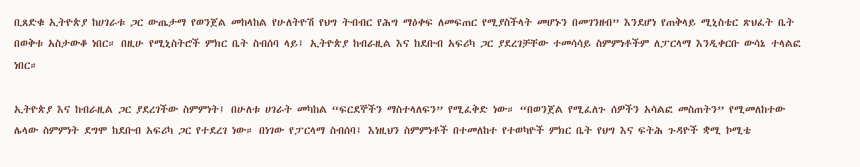ቢጸድቁ ኢትዮጵያ ከሀገራቱ ጋር ውጤታማ የወንጀል መከላከል የሁለትዮሽ የህግ ትብብር የሕግ ማዕቀፍ ለመፍጠር የሚያስችላት መሆኑን በመገንዘብ” እንደሆነ የጠቅላይ ሚኒስቴር ጽህፈት ቤት በወቅቱ አስታውቆ ነበር። በዚሁ የሚኒስትሮች ምክር ቤት ስብሰባ ላይ፤ ኢትዮጵያ ከብራዚል እና ከደቡብ አፍሪካ ጋር ያደረገቻቸው ተመሳሳይ ስምምነቶችም ለፓርላማ እንዲቀርቡ ውሳኔ ተላልፎ ነበር።

ኢትዮጵያ እና ከብራዚል ጋር ያደረገችው ስምምነት፤ በሁለቱ ሀገራት መካከል “ፍርደኞችን ማስተላለፍን” የሚፈቅድ ነው። “በወንጀል የሚፈለጉ ሰዎችን አሳልፎ መስጠትን” የሚመለከተው ሌላው ስምምነት ደግሞ ከደቡብ አፍሪካ ጋር የተደረገ ነው። በነገው የፓርላማ ስብሰባ፤ እነዚህን ስምምነቶች በተመለከተ የተወካዮች ምክር ቤት የህግ እና ፍትሕ ጉዳዮች ቋሚ ኮሚቴ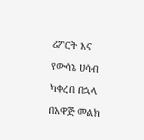ሪፖርት እና የውሳኔ ሀሳብ ካቀረበ በኋላ በአዋጅ መልክ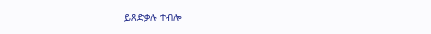ይጸድቃሉ ተብሎ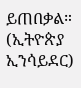ይጠበቃል። (ኢትዮጵያ ኢንሳይደር)